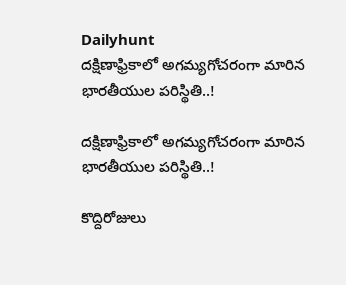Dailyhunt
దక్షిణాఫ్రికాలో అగమ్యగోచరంగా మారిన భారతీయుల పరిస్థితి..!

దక్షిణాఫ్రికాలో అగమ్యగోచరంగా మారిన భారతీయుల పరిస్థితి..!

కొద్దిరోజులు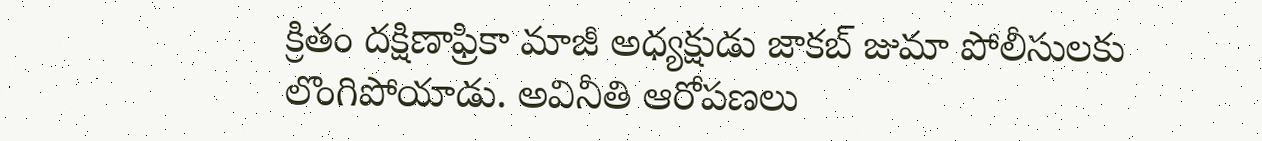క్రితం దక్షిణాఫ్రికా మాజీ అధ్యక్షుడు జాకబ్ జుమా పోలీసులకు లొంగిపోయాడు. అవినీతి ఆరోపణలు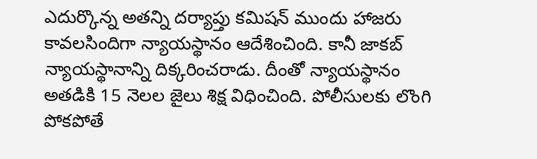ఎదుర్కొన్న అతన్ని దర్యాప్తు కమిషన్ ముందు హాజరు కావలసిందిగా న్యాయస్థానం ఆదేశించింది. కానీ జాకబ్ న్యాయస్థానాన్ని దిక్కరించరాడు. దీంతో న్యాయస్థానం అతడికి 15 నెలల జైలు శిక్ష విధించింది. పోలీసులకు లొంగి పోకపోతే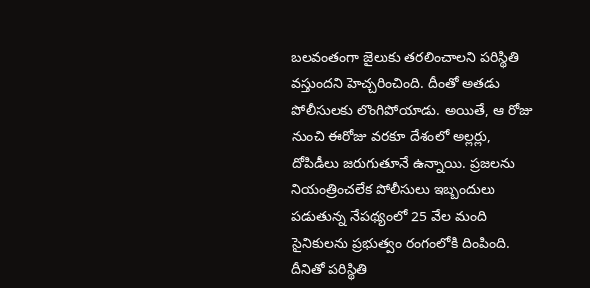బలవంతంగా జైలుకు తరలించాలని పరిస్థితి వస్తుందని హెచ్చరించింది. దీంతో అతడు పోలీసులకు లొంగిపోయాడు. అయితే, ఆ రోజు నుంచి ఈరోజు వరకూ దేశంలో అల్లర్లు, దోపిడీలు జరుగుతూనే ఉన్నాయి. ప్రజలను నియంత్రించలేక పోలీసులు ఇబ్బందులు పడుతున్న నేపథ్యంలో 25 వేల మంది సైనికులను ప్రభుత్వం రంగంలోకి దింపింది. దీనితో పరిస్థితి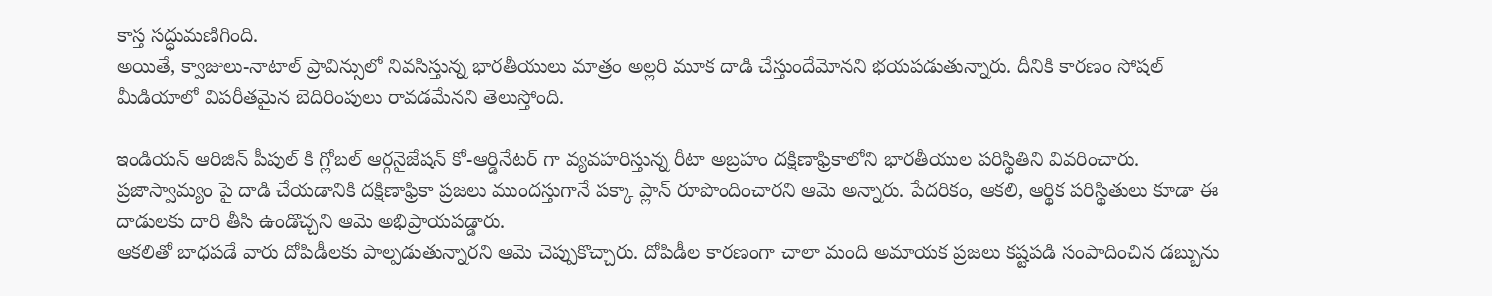కాస్త సద్ధుమణిగింది.
అయితే, క్వాజులు-నాటాల్‌ ప్రావిన్సులో నివసిస్తున్న భారతీయులు మాత్రం అల్లరి మూక దాడి చేస్తుందేమోనని భయపడుతున్నారు. దీనికి కారణం సోషల్ మీడియాలో విపరీతమైన బెదిరింపులు రావడమేనని తెలుస్తోంది.

ఇండియన్ ఆరిజిన్ పీపుల్ కి గ్లోబల్ ఆర్గనైజేషన్ కో-ఆర్డినేటర్ గా వ్యవహరిస్తున్న రీటా అబ్రహం దక్షిణాఫ్రికాలోని భారతీయుల పరిస్థితిని వివరించారు. ప్రజాస్వామ్యం పై దాడి చేయడానికి దక్షిణాఫ్రికా ప్రజలు ముందస్తుగానే పక్కా ప్లాన్ రూపొందించారని ఆమె అన్నారు. పేదరికం, ఆకలి, ఆర్థిక పరిస్థితులు కూడా ఈ దాడులకు దారి తీసి ఉండొచ్చని ఆమె అభిప్రాయపడ్డారు.
ఆకలితో బాధపడే వారు దోపిడీలకు పాల్పడుతున్నారని ఆమె చెప్పుకొచ్చారు. దోపిడీల కారణంగా చాలా మంది అమాయక ప్రజలు కష్టపడి సంపాదించిన డబ్బును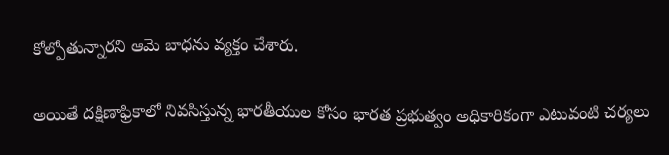కోల్పోతున్నారని ఆమె బాధను వ్యక్తం చేశారు.

అయితే దక్షిణాఫ్రికాలో నివసిస్తున్న భారతీయుల కోసం భారత ప్రభుత్వం అధికారికంగా ఎటువంటి చర్యలు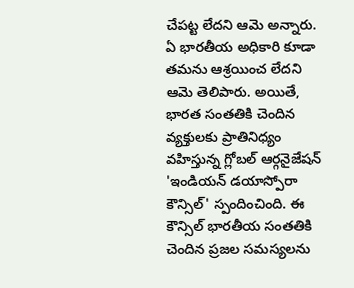చేపట్ట లేదని ఆమె అన్నారు. ఏ భారతీయ అధికారి కూడా తమను ఆశ్రయించ లేదని ఆమె తెలిపారు. అయితే, భారత సంతతికి చెందిన వ్యక్తులకు ప్రాతినిధ్యం వహిస్తున్న గ్లోబల్ ఆర్గనైజేషన్ 'ఇండియన్ డయాస్పోరా కౌన్సిల్' స్పందించింది. ఈ కౌన్సిల్ భారతీయ సంతతికి చెందిన ప్రజల సమస్యలను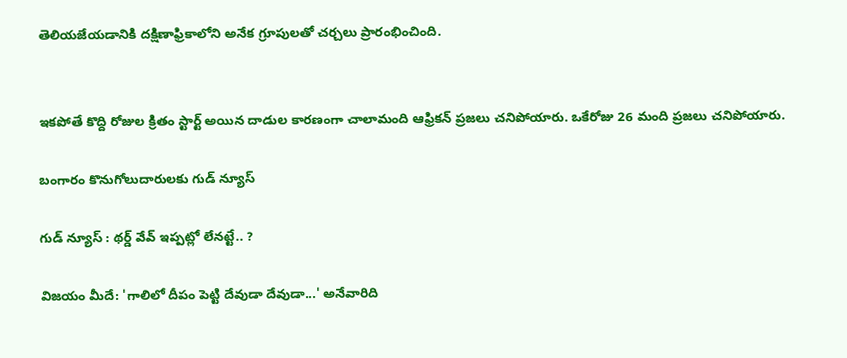తెలియజేయడానికి దక్షిణాఫ్రికాలోని అనేక గ్రూపులతో చర్చలు ప్రారంభించింది.


ఇకపోతే కొద్ది రోజుల క్రితం స్టార్ట్ అయిన దాడుల కారణంగా చాలామంది ఆఫ్రికన్ ప్రజలు చనిపోయారు. ఒకేరోజు 26 మంది ప్రజలు చనిపోయారు.

బంగారం కొనుగోలుదారులకు గుడ్ న్యూస్

గుడ్ న్యూస్ : థర్డ్ వేవ్ ఇప్పట్లో లేనట్టే.. ?

విజయం మీదే: 'గాలిలో దీపం పెట్టి దేవుడా దేవుడా...' అనేవారిది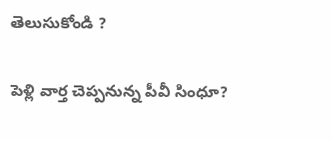తెలుసుకోండి ?

పెళ్లి వార్త చెప్పనున్న పీవీ సింధూ?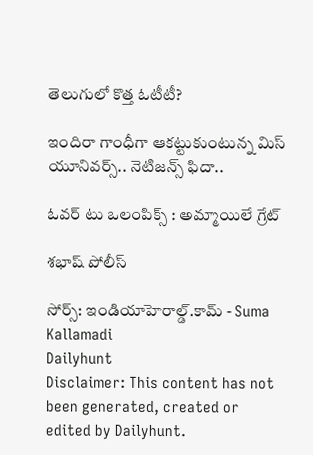తెలుగులో కొత్త ఓటీటీ?

ఇందిరా గాంధీగా ఆకట్టుకుంటున్న మిస్ యూనివర్స్.. నెటిజన్స్ ఫిదా..

ఓవర్ టు ఒలంపిక్స్ : అమ్మాయిలే గ్రేట్

శభాష్ పోలీస్

సోర్స్: ఇండియాహెరాల్డ్.కామ్ - Suma Kallamadi
Dailyhunt
Disclaimer: This content has not been generated, created or edited by Dailyhunt.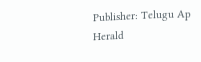Publisher: Telugu Ap Herald